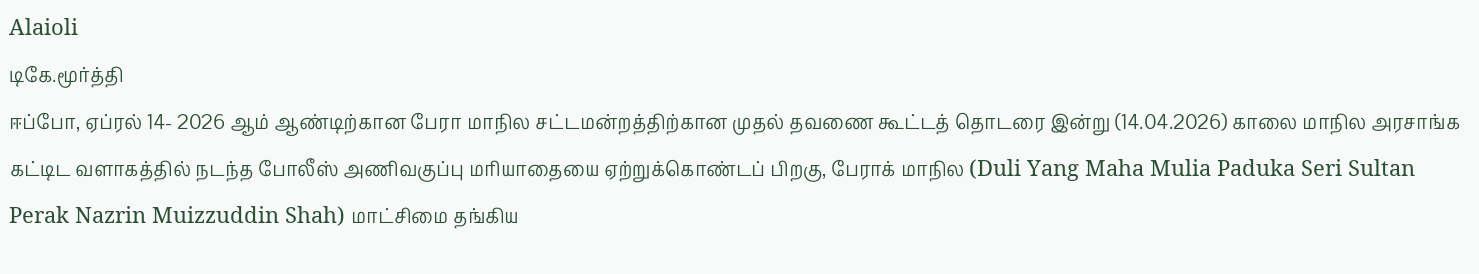Alaioli
டிகே.மூர்த்தி
ஈப்போ, ஏப்ரல் 14- 2026 ஆம் ஆண்டிற்கான பேரா மாநில சட்டமன்றத்திற்கான முதல் தவணை கூட்டத் தொடரை இன்று (14.04.2026) காலை மாநில அரசாங்க கட்டிட வளாகத்தில் நடந்த போலீஸ் அணிவகுப்பு மரியாதையை ஏற்றுக்கொண்டப் பிறகு, பேராக் மாநில (Duli Yang Maha Mulia Paduka Seri Sultan Perak Nazrin Muizzuddin Shah) மாட்சிமை தங்கிய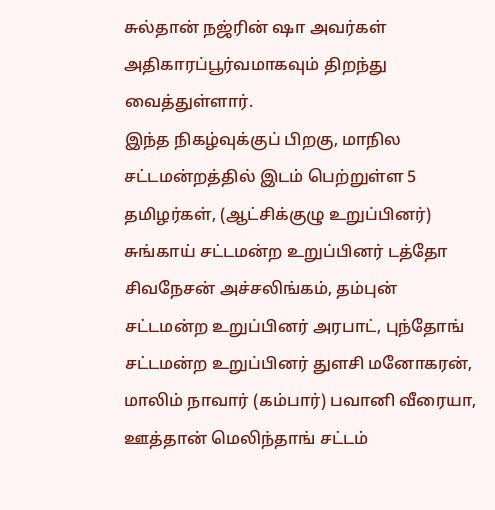சுல்தான் நஜ்ரின் ஷா அவர்கள் அதிகாரப்பூர்வமாகவும் திறந்து வைத்துள்ளார்.
இந்த நிகழ்வுக்குப் பிறகு, மாநில சட்டமன்றத்தில் இடம் பெற்றுள்ள 5 தமிழர்கள், (ஆட்சிக்குழு உறுப்பினர்) சுங்காய் சட்டமன்ற உறுப்பினர் டத்தோ சிவநேசன் அச்சலிங்கம், தம்புன் சட்டமன்ற உறுப்பினர் அரபாட், புந்தோங் சட்டமன்ற உறுப்பினர் துளசி மனோகரன், மாலிம் நாவார் (கம்பார்) பவானி வீரையா, ஊத்தான் மெலிந்தாங் சட்டம்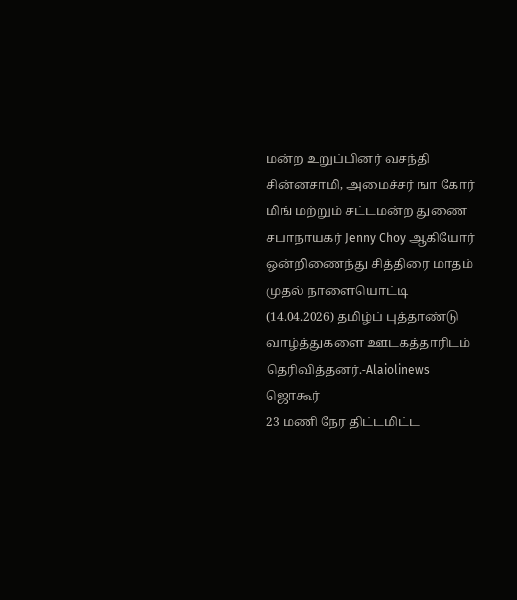மன்ற உறுப்பினர் வசந்தி சின்னசாமி, அமைச்சர் ஙா கோர் மிங் மற்றும் சட்டமன்ற துணை சபாநாயகர் Jenny Choy ஆகியோர் ஒன்றிணைந்து சித்திரை மாதம் முதல் நாளையொட்டி (14.04.2026) தமிழ்ப் புத்தாண்டு வாழ்த்துகளை ஊடகத்தாரிடம் தெரிவித்தனர்.-Alaiolinews
ஜொகூர்
23 மணி நேர திட்டமிட்ட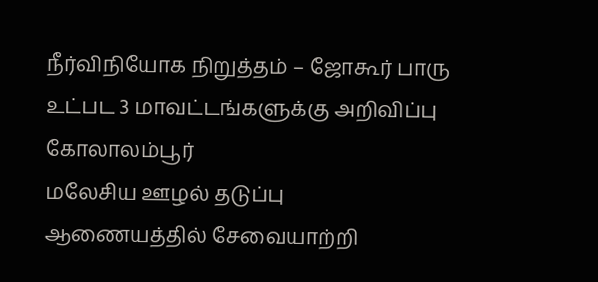நீர்விநியோக நிறுத்தம் – ஜோகூர் பாரு உட்பட 3 மாவட்டங்களுக்கு அறிவிப்பு
கோலாலம்பூர்
மலேசிய ஊழல் தடுப்பு ஆணையத்தில் சேவையாற்றி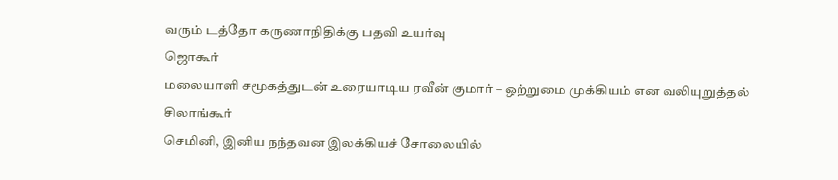வரும் டத்தோ கருணாநிதிக்கு பதவி உயர்வு
ஜொகூர்
மலையாளி சமூகத்துடன் உரையாடிய ரவீன் குமார் – ஒற்றுமை முக்கியம் என வலியுறுத்தல்
சிலாங்கூர்
செமினி, இனிய நந்தவன இலக்கியச் சோலையில்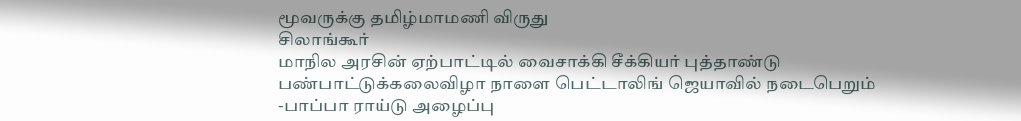மூவருக்கு தமிழ்மாமணி விருது
சிலாங்கூர்
மாநில அரசின் ஏற்பாட்டில் வைசாக்கி சீக்கியர் புத்தாண்டு பண்பாட்டுக்கலைவிழா நாளை பெட்டாலிங் ஜெயாவில் நடைபெறும் -பாப்பா ராய்டு அழைப்பு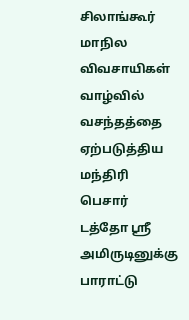சிலாங்கூர்
மாநில விவசாயிகள் வாழ்வில் வசந்தத்தை ஏற்படுத்திய மந்திரி பெசார் டத்தோ ஸ்ரீ அமிருடினுக்கு பாராட்டு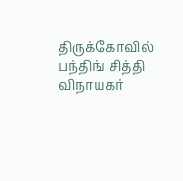திருக்கோவில்
பந்திங் சித்தி விநாயகர்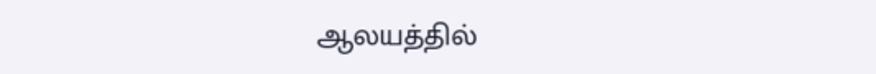ஆலயத்தில்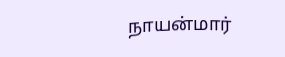நாயன்மார்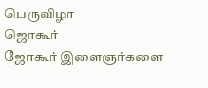பெருவிழா
ஜொகூர்
ஜோகூர் இளைஞர்களை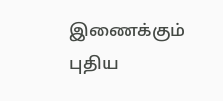இணைக்கும் புதிய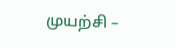முயற்சி –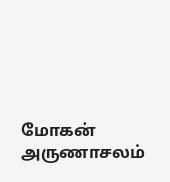மோகன் அருணாசலம்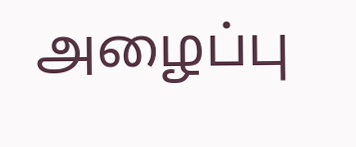அழைப்பு